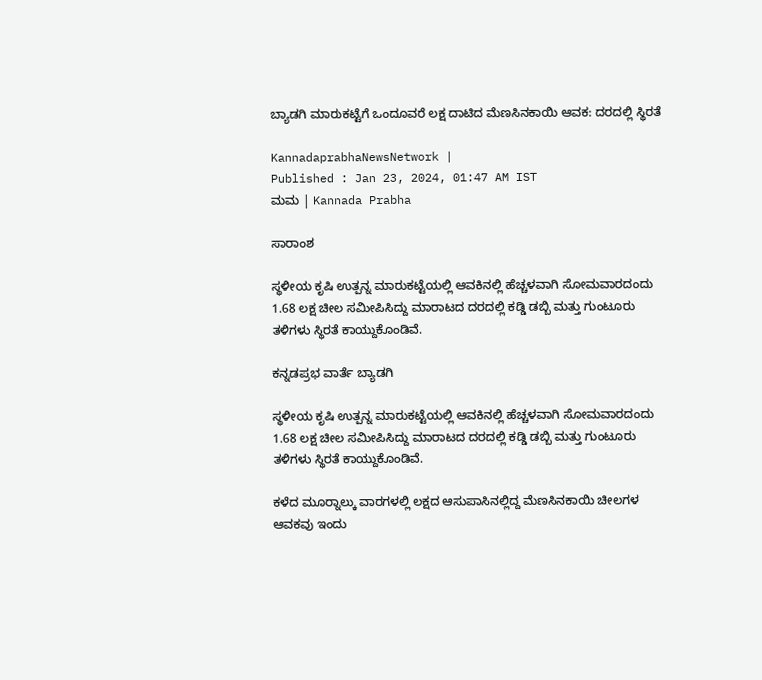ಬ್ಯಾಡಗಿ ಮಾರುಕಟ್ಟೆಗೆ ಒಂದೂವರೆ ಲಕ್ಷ ದಾಟಿದ ಮೆಣಸಿನಕಾಯಿ ಆವಕ: ದರದಲ್ಲಿ ಸ್ಥಿರತೆ

KannadaprabhaNewsNetwork |
Published : Jan 23, 2024, 01:47 AM IST
ಮಮ | Kannada Prabha

ಸಾರಾಂಶ

ಸ್ಥಳೀಯ ಕೃಷಿ ಉತ್ಪನ್ನ ಮಾರುಕಟ್ಟೆಯಲ್ಲಿ ಆವಕಿನಲ್ಲಿ ಹೆಚ್ಚಳವಾಗಿ ಸೋಮವಾರದಂದು 1.68 ಲಕ್ಷ ಚೀಲ ಸಮೀಪಿಸಿದ್ದು ಮಾರಾಟದ ದರದಲ್ಲಿ ಕಡ್ಡಿ ಡಬ್ಬಿ ಮತ್ತು ಗುಂಟೂರು ತಳಿಗಳು ಸ್ಥಿರತೆ ಕಾಯ್ದುಕೊಂಡಿವೆ.

ಕನ್ನಡಪ್ರಭ ವಾರ್ತೆ ಬ್ಯಾಡಗಿ

ಸ್ಥಳೀಯ ಕೃಷಿ ಉತ್ಪನ್ನ ಮಾರುಕಟ್ಟೆಯಲ್ಲಿ ಆವಕಿನಲ್ಲಿ ಹೆಚ್ಚಳವಾಗಿ ಸೋಮವಾರದಂದು 1.68 ಲಕ್ಷ ಚೀಲ ಸಮೀಪಿಸಿದ್ದು ಮಾರಾಟದ ದರದಲ್ಲಿ ಕಡ್ಡಿ ಡಬ್ಬಿ ಮತ್ತು ಗುಂಟೂರು ತಳಿಗಳು ಸ್ಥಿರತೆ ಕಾಯ್ದುಕೊಂಡಿವೆ.

ಕಳೆದ ಮೂರ‍್ನಾಲ್ಕು ವಾರಗಳಲ್ಲಿ ಲಕ್ಷದ ಆಸುಪಾಸಿನಲ್ಲಿದ್ದ ಮೆಣಸಿನಕಾಯಿ ಚೀಲಗಳ ಆವಕವು ಇಂದು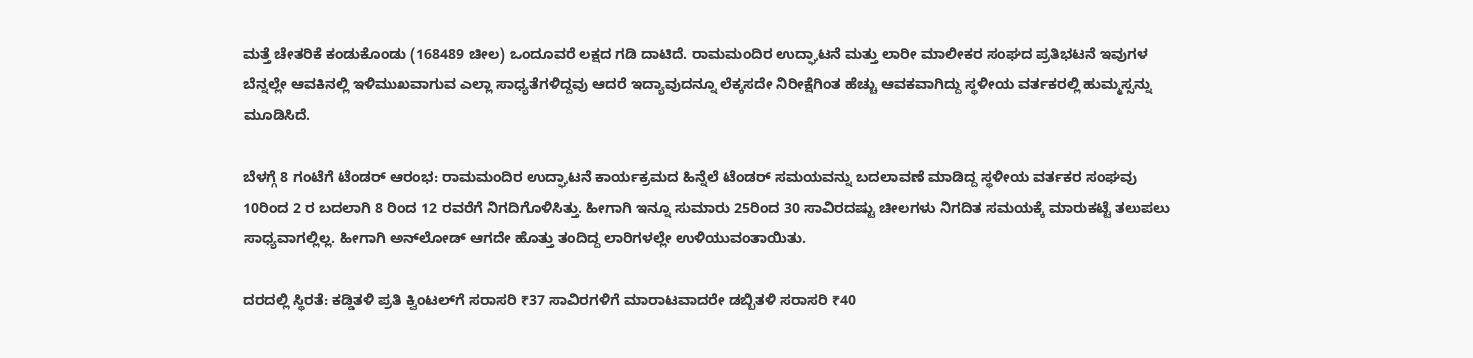ಮತ್ತೆ ಚೇತರಿಕೆ ಕಂಡುಕೊಂಡು (168489 ಚೀಲ) ಒಂದೂವರೆ ಲಕ್ಷದ ಗಡಿ ದಾಟಿದೆ. ರಾಮಮಂದಿರ ಉದ್ಘಾಟನೆ ಮತ್ತು ಲಾರೀ ಮಾಲೀಕರ ಸಂಘದ ಪ್ರತಿಭಟನೆ ಇವುಗಳ ಬೆನ್ನಲ್ಲೇ ಆವಕಿನಲ್ಲಿ ಇಳಿಮುಖವಾಗುವ ಎಲ್ಲಾ ಸಾಧ್ಯತೆಗಳಿದ್ದವು ಆದರೆ ಇದ್ಯಾವುದನ್ನೂ ಲೆಕ್ಕಸದೇ ನಿರೀಕ್ಷೆಗಿಂತ ಹೆಚ್ಚು ಆವಕವಾಗಿದ್ದು ಸ್ಥಳೀಯ ವರ್ತಕರಲ್ಲಿ ಹುಮ್ಮಸ್ಸನ್ನು ಮೂಡಿಸಿದೆ.

ಬೆಳಗ್ಗೆ 8 ಗಂಟೆಗೆ ಟೆಂಡರ್ ಆರಂಭ: ರಾಮಮಂದಿರ ಉದ್ಘಾಟನೆ ಕಾರ್ಯಕ್ರಮದ ಹಿನ್ನೆಲೆ ಟೆಂಡರ್ ಸಮಯವನ್ನು ಬದಲಾವಣೆ ಮಾಡಿದ್ದ ಸ್ಥಳೀಯ ವರ್ತಕರ ಸಂಘವು 10ರಿಂದ 2 ರ ಬದಲಾಗಿ 8 ರಿಂದ 12 ರವರೆಗೆ ನಿಗದಿಗೊಳಿಸಿತ್ತು. ಹೀಗಾಗಿ ಇನ್ನೂ ಸುಮಾರು 25ರಿಂದ 30 ಸಾವಿರದಷ್ಟು ಚೀಲಗಳು ನಿಗದಿತ ಸಮಯಕ್ಕೆ ಮಾರುಕಟ್ಟೆ ತಲುಪಲು ಸಾಧ್ಯವಾಗಲ್ಲಿಲ್ಲ. ಹೀಗಾಗಿ ಅನ್‌ಲೋಡ್ ಆಗದೇ ಹೊತ್ತು ತಂದಿದ್ದ ಲಾರಿಗಳಲ್ಲೇ ಉಳಿಯುವಂತಾಯಿತು.

ದರದಲ್ಲಿ ಸ್ಥಿರತೆ: ಕಡ್ಡಿತಳಿ ಪ್ರತಿ ಕ್ವಿಂಟಲ್‌ಗೆ ಸರಾಸರಿ ₹37 ಸಾವಿರಗಳಿಗೆ ಮಾರಾಟವಾದರೇ ಡಬ್ಬಿತಳಿ ಸರಾಸರಿ ₹40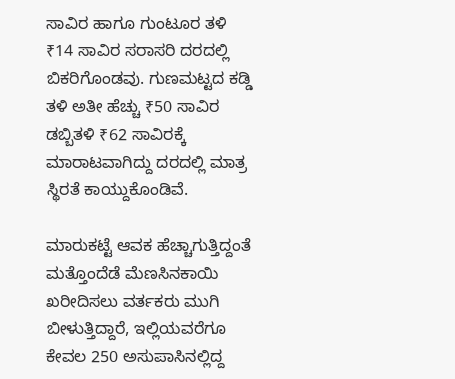ಸಾವಿರ ಹಾಗೂ ಗುಂಟೂರ ತಳಿ ₹14 ಸಾವಿರ ಸರಾಸರಿ ದರದಲ್ಲಿ ಬಿಕರಿಗೊಂಡವು. ಗುಣಮಟ್ಟದ ಕಡ್ಡಿ ತಳಿ ಅತೀ ಹೆಚ್ಚು ₹50 ಸಾವಿರ ಡಬ್ಬಿತಳಿ ₹62 ಸಾವಿರಕ್ಕೆ ಮಾರಾಟವಾಗಿದ್ದು ದರದಲ್ಲಿ ಮಾತ್ರ ಸ್ಥಿರತೆ ಕಾಯ್ದುಕೊಂಡಿವೆ.

ಮಾರುಕಟ್ಟೆ ಆವಕ ಹೆಚ್ಚಾಗುತ್ತಿದ್ದಂತೆ ಮತ್ತೊಂದೆಡೆ ಮೆಣಸಿನಕಾಯಿ ಖರೀದಿಸಲು ವರ್ತಕರು ಮುಗಿ ಬೀಳುತ್ತಿದ್ದಾರೆ, ಇಲ್ಲಿಯವರೆಗೂ ಕೇವಲ 250 ಅಸುಪಾಸಿನಲ್ಲಿದ್ದ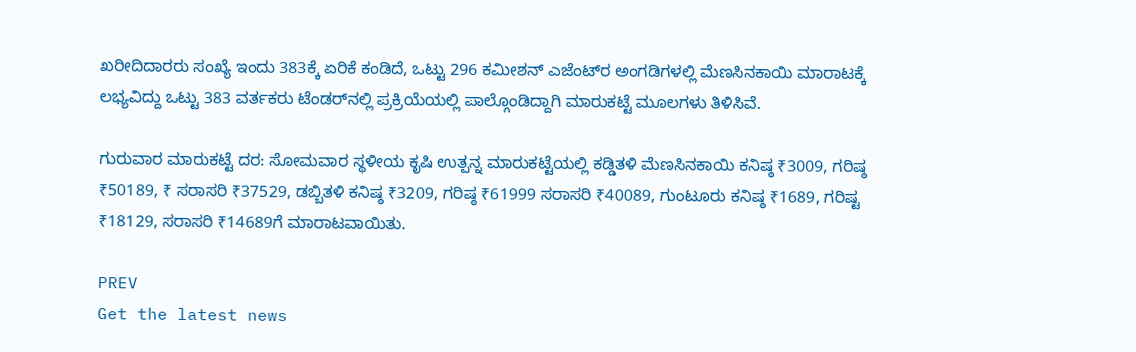ಖರೀದಿದಾರರು ಸಂಖ್ಯೆ ಇಂದು 383ಕ್ಕೆ ಏರಿಕೆ ಕಂಡಿದೆ, ಒಟ್ಟು 296 ಕಮೀಶನ್ ಎಜೆಂಟ್‌ರ ಅಂಗಡಿಗಳಲ್ಲಿ ಮೆಣಸಿನಕಾಯಿ ಮಾರಾಟಕ್ಕೆ ಲಭ್ಯವಿದ್ದು ಒಟ್ಟು 383 ವರ್ತಕರು ಟೆಂಡರ್‌ನಲ್ಲಿ ಪ್ರಕ್ರಿಯೆಯಲ್ಲಿ ಪಾಲ್ಗೊಂಡಿದ್ದಾಗಿ ಮಾರುಕಟ್ಟೆ ಮೂಲಗಳು ತಿಳಿಸಿವೆ.

ಗುರುವಾರ ಮಾರುಕಟ್ಟೆ ದರ: ಸೋಮವಾರ ಸ್ಥಳೀಯ ಕೃಷಿ ಉತ್ಪನ್ನ ಮಾರುಕಟ್ಟೆಯಲ್ಲಿ ಕಡ್ಡಿತಳಿ ಮೆಣಸಿನಕಾಯಿ ಕನಿಷ್ಠ ₹3009, ಗರಿಷ್ಠ ₹50189, ₹ ಸರಾಸರಿ ₹37529, ಡಬ್ಬಿತಳಿ ಕನಿಷ್ಠ ₹3209, ಗರಿಷ್ಠ ₹61999 ಸರಾಸರಿ ₹40089, ಗುಂಟೂರು ಕನಿಷ್ಠ ₹1689, ಗರಿಷ್ಟ ₹18129, ಸರಾಸರಿ ₹14689ಗೆ ಮಾರಾಟವಾಯಿತು.

PREV
Get the latest news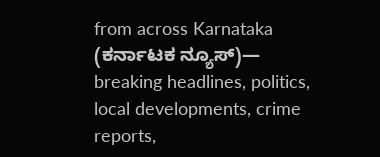from across Karnataka (ಕರ್ನಾಟಕ ನ್ಯೂಸ್)— breaking headlines, politics, local developments, crime reports,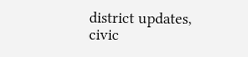district updates, civic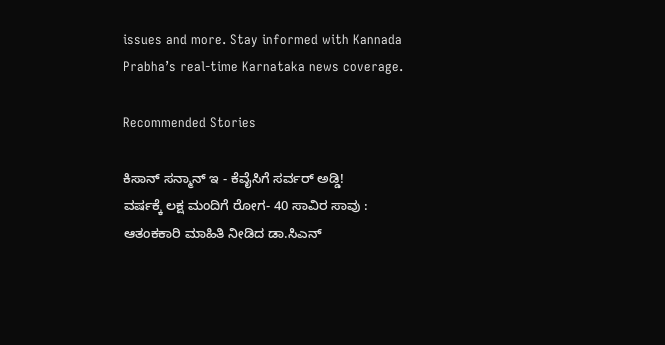issues and more. Stay informed with Kannada Prabha’s real‑time Karnataka news coverage.

Recommended Stories

ಕಿಸಾನ್‌ ಸನ್ಮಾನ್‌ ಇ - ಕೆವೈಸಿಗೆ ಸರ್ವರ್‌ ಅಡ್ಡಿ!
ವರ್ಷಕ್ಕೆ ಲಕ್ಷ ಮಂದಿಗೆ ರೋಗ- 40 ಸಾವಿರ ಸಾವು : ಆತಂಕಕಾರಿ ಮಾಹಿತಿ ನೀಡಿದ ಡಾ.ಸಿಎನ್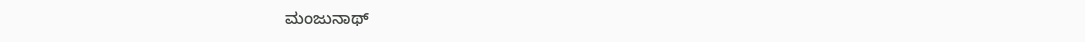ಮಂಜುನಾಥ್